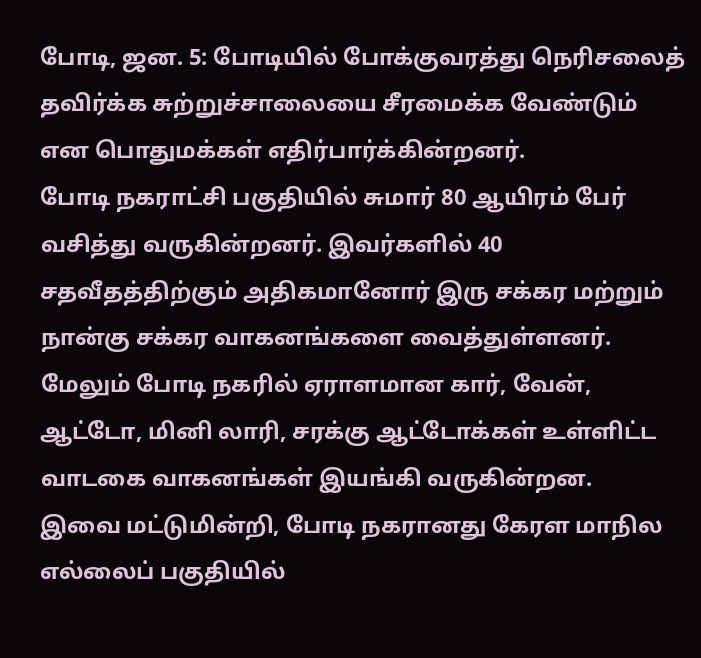போடி, ஜன. 5: போடியில் போக்குவரத்து நெரிசலைத் தவிர்க்க சுற்றுச்சாலையை சீரமைக்க வேண்டும் என பொதுமக்கள் எதிர்பார்க்கின்றனர்.
போடி நகராட்சி பகுதியில் சுமார் 80 ஆயிரம் பேர் வசித்து வருகின்றனர். இவர்களில் 40 சதவீதத்திற்கும் அதிகமானோர் இரு சக்கர மற்றும் நான்கு சக்கர வாகனங்களை வைத்துள்ளனர். மேலும் போடி நகரில் ஏராளமான கார், வேன், ஆட்டோ, மினி லாரி, சரக்கு ஆட்டோக்கள் உள்ளிட்ட வாடகை வாகனங்கள் இயங்கி வருகின்றன.
இவை மட்டுமின்றி, போடி நகரானது கேரள மாநில எல்லைப் பகுதியில்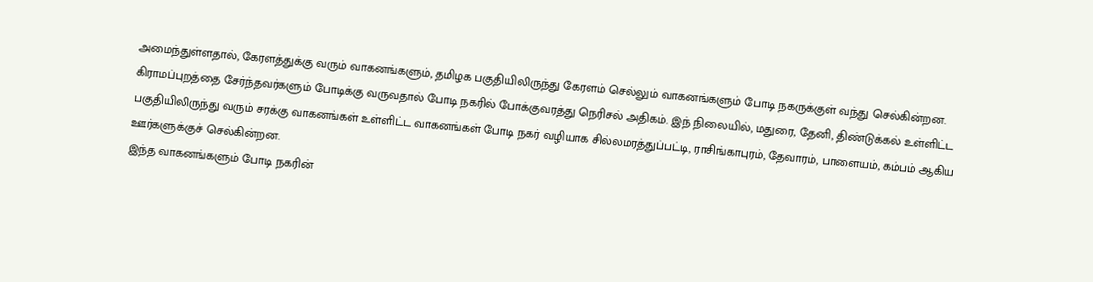அமைந்துள்ளதால், கேரளத்துக்கு வரும் வாகனங்களும், தமிழக பகுதியிலிருந்து கேரளம் செல்லும் வாகனங்களும் போடி நகருக்குள் வந்து செல்கின்றன.
கிராமப்புறத்தை சேர்ந்தவர்களும் போடிக்கு வருவதால் போடி நகரில் போக்குவரத்து நெரிசல் அதிகம். இந் நிலையில், மதுரை, தேனி, திண்டுக்கல் உள்ளிட்ட பகுதியிலிருந்து வரும் சரக்கு வாகனங்கள் உள்ளிட்ட வாகனங்கள் போடி நகர் வழியாக சில்லமரத்துப்பட்டி, ராசிங்காபுரம், தேவாரம், பாளையம், கம்பம் ஆகிய ஊர்களுக்குச் செல்கின்றன.
இந்த வாகனங்களும் போடி நகரின்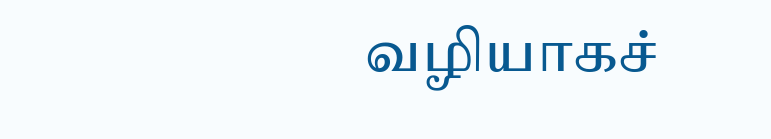வழியாகச்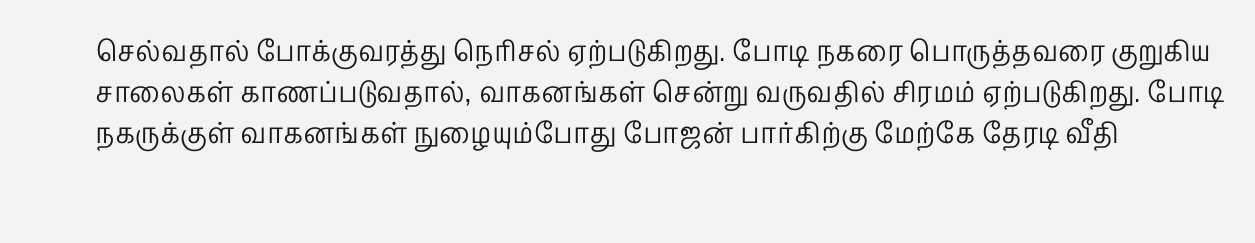செல்வதால் போக்குவரத்து நெரிசல் ஏற்படுகிறது. போடி நகரை பொருத்தவரை குறுகிய சாலைகள் காணப்படுவதால், வாகனங்கள் சென்று வருவதில் சிரமம் ஏற்படுகிறது. போடி நகருக்குள் வாகனங்கள் நுழையும்போது போஜன் பார்கிற்கு மேற்கே தேரடி வீதி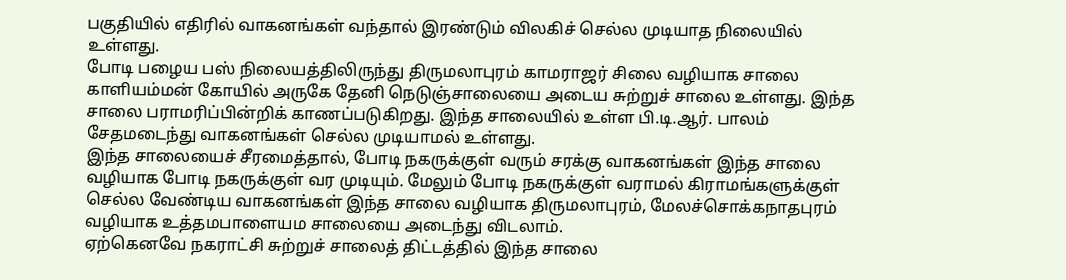பகுதியில் எதிரில் வாகனங்கள் வந்தால் இரண்டும் விலகிச் செல்ல முடியாத நிலையில் உள்ளது.
போடி பழைய பஸ் நிலையத்திலிருந்து திருமலாபுரம் காமராஜர் சிலை வழியாக சாலை காளியம்மன் கோயில் அருகே தேனி நெடுஞ்சாலையை அடைய சுற்றுச் சாலை உள்ளது. இந்த சாலை பராமரிப்பின்றிக் காணப்படுகிறது. இந்த சாலையில் உள்ள பி.டி.ஆர். பாலம் சேதமடைந்து வாகனங்கள் செல்ல முடியாமல் உள்ளது.
இந்த சாலையைச் சீரமைத்தால், போடி நகருக்குள் வரும் சரக்கு வாகனங்கள் இந்த சாலை வழியாக போடி நகருக்குள் வர முடியும். மேலும் போடி நகருக்குள் வராமல் கிராமங்களுக்குள் செல்ல வேண்டிய வாகனங்கள் இந்த சாலை வழியாக திருமலாபுரம், மேலச்சொக்கநாதபுரம் வழியாக உத்தமபாளையம சாலையை அடைந்து விடலாம்.
ஏற்கெனவே நகராட்சி சுற்றுச் சாலைத் திட்டத்தில் இந்த சாலை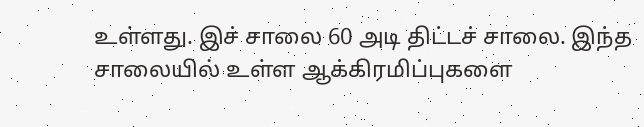உள்ளது. இச் சாலை 60 அடி திட்டச் சாலை. இந்த சாலையில் உள்ள ஆக்கிரமிப்புகளை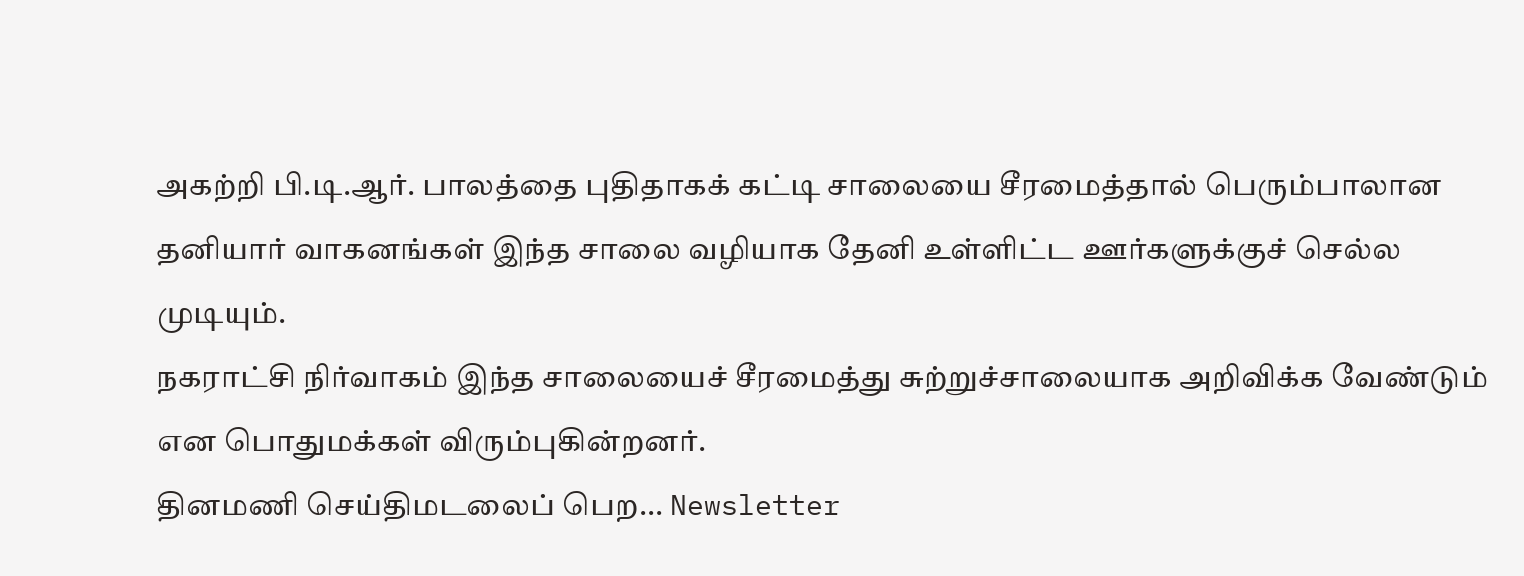அகற்றி பி.டி.ஆர். பாலத்தை புதிதாகக் கட்டி சாலையை சீரமைத்தால் பெரும்பாலான தனியார் வாகனங்கள் இந்த சாலை வழியாக தேனி உள்ளிட்ட ஊர்களுக்குச் செல்ல முடியும்.
நகராட்சி நிர்வாகம் இந்த சாலையைச் சீரமைத்து சுற்றுச்சாலையாக அறிவிக்க வேண்டும் என பொதுமக்கள் விரும்புகின்றனர்.
தினமணி செய்திமடலைப் பெற... Newsletter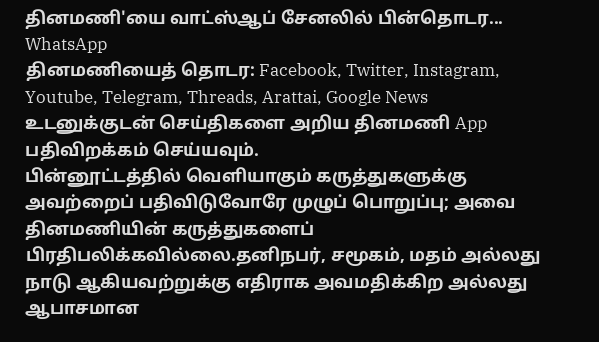தினமணி'யை வாட்ஸ்ஆப் சேனலில் பின்தொடர... WhatsApp
தினமணியைத் தொடர: Facebook, Twitter, Instagram, Youtube, Telegram, Threads, Arattai, Google News
உடனுக்குடன் செய்திகளை அறிய தினமணி App பதிவிறக்கம் செய்யவும்.
பின்னூட்டத்தில் வெளியாகும் கருத்துகளுக்கு அவற்றைப் பதிவிடுவோரே முழுப் பொறுப்பு; அவை தினமணியின் கருத்துகளைப் பிரதிபலிக்கவில்லை.தனிநபர், சமூகம், மதம் அல்லது நாடு ஆகியவற்றுக்கு எதிராக அவமதிக்கிற அல்லது ஆபாசமான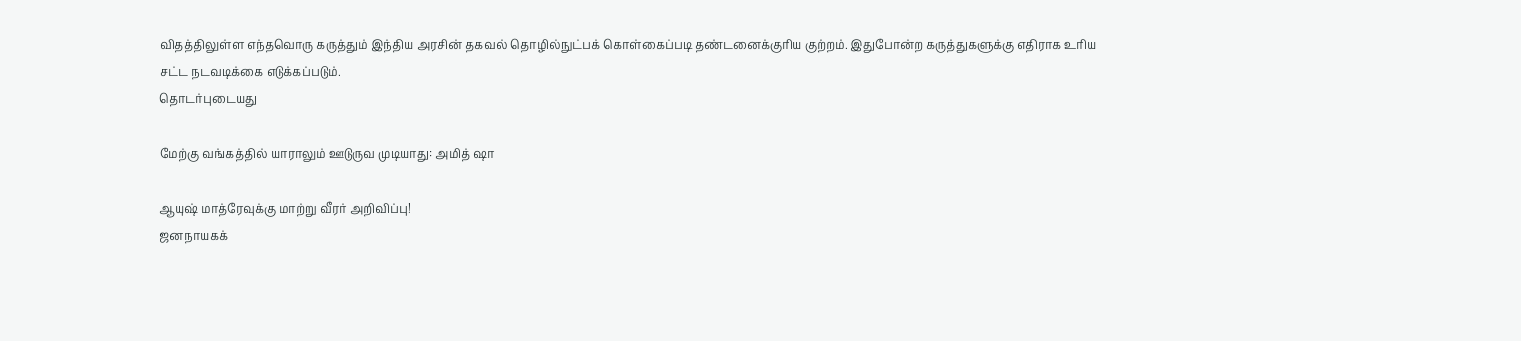விதத்திலுள்ள எந்தவொரு கருத்தும் இந்திய அரசின் தகவல் தொழில்நுட்பக் கொள்கைப்படி தண்டனைக்குரிய குற்றம். இதுபோன்ற கருத்துகளுக்கு எதிராக உரிய சட்ட நடவடிக்கை எடுக்கப்படும்.
தொடர்புடையது

மேற்கு வங்கத்தில் யாராலும் ஊடுருவ முடியாது: அமித் ஷா

ஆயுஷ் மாத்ரேவுக்கு மாற்று வீரர் அறிவிப்பு!
ஜனநாயகக்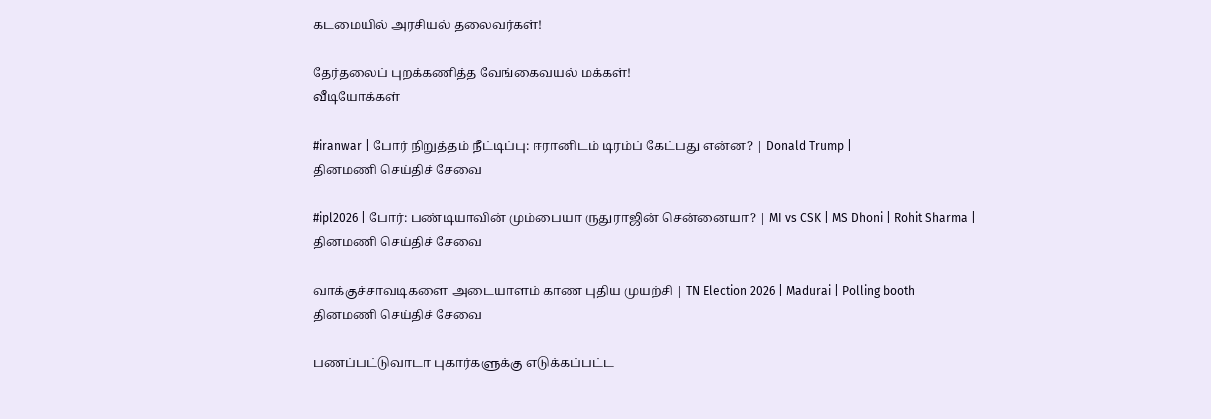கடமையில் அரசியல் தலைவர்கள்!

தேர்தலைப் புறக்கணித்த வேங்கைவயல் மக்கள்!
வீடியோக்கள்

#iranwar | போர் நிறுத்தம் நீட்டிப்பு: ஈரானிடம் டிரம்ப் கேட்பது என்ன? | Donald Trump |
தினமணி செய்திச் சேவை

#ipl2026 | போர்: பண்டியாவின் மும்பையா ருதுராஜின் சென்னையா? | MI vs CSK | MS Dhoni | Rohit Sharma |
தினமணி செய்திச் சேவை

வாக்குச்சாவடிகளை அடையாளம் காண புதிய முயற்சி | TN Election 2026 | Madurai | Polling booth
தினமணி செய்திச் சேவை

பணப்பட்டுவாடா புகார்களுக்கு எடுக்கப்பட்ட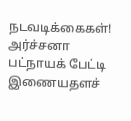நடவடிக்கைகள்! அர்ச்சனா பட்நாயக் பேட்டி
இணையதளச்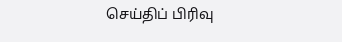செய்திப் பிரிவு